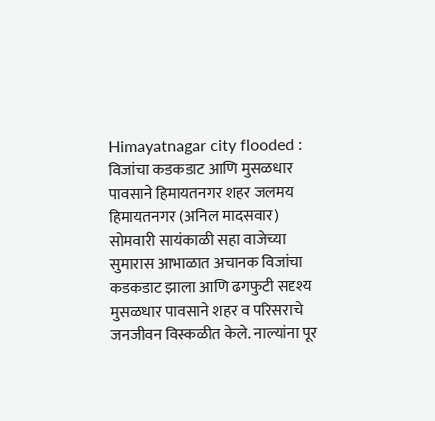Himayatnagar city flooded : विजांचा कडकडाट आणि मुसळधार पावसाने हिमायतनगर शहर जलमय
हिमायतनगर (अनिल मादसवार) सोमवारी सायंकाळी सहा वाजेच्या सुमारास आभाळात अचानक विजांचा कडकडाट झाला आणि ढगफुटी सदृश्य मुसळधार पावसाने शहर व परिसराचे जनजीवन विस्कळीत केले. नाल्यांना पूर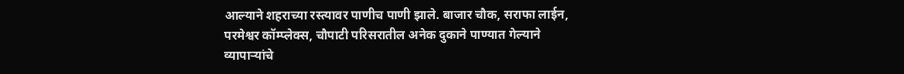आल्याने शहराच्या रस्त्यावर पाणीच पाणी झाले. बाजार चौक, सराफा लाईन, परमेश्वर कॉम्प्लेक्स, चौपाटी परिसरातील अनेक दुकाने पाण्यात गेल्याने व्यापाऱ्यांचे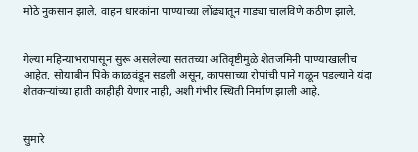मोठे नुकसान झाले. वाहन धारकांना पाण्याच्या लोंढ्यातून गाड्या चालविणे कठीण झाले.


गेल्या महिन्याभरापासून सुरू असलेल्या सततच्या अतिवृष्टीमुळे शेतजमिनी पाण्याखालीच आहेत. सोयाबीन पिके काळवंडून सडली असून, कापसाच्या रोपांची पाने गळून पडल्याने यंदा शेतकऱ्यांच्या हाती काहीही येणार नाही, अशी गंभीर स्थिती निर्माण झाली आहे.


सुमारे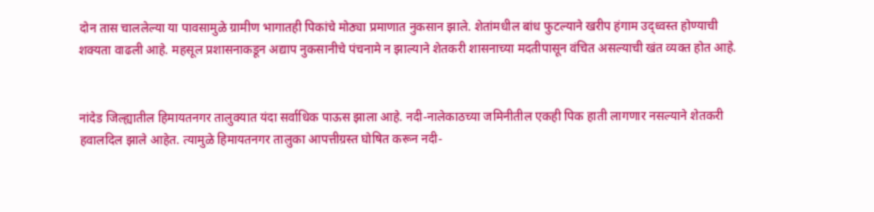दोन तास चाललेल्या या पावसामुळे ग्रामीण भागातही पिकांचे मोठ्या प्रमाणात नुकसान झाले. शेतांमधील बांध फुटल्याने खरीप हंगाम उद्ध्वस्त होण्याची शक्यता वाढली आहे. महसूल प्रशासनाकडून अद्याप नुकसानीचे पंचनामे न झाल्याने शेतकरी शासनाच्या मदतीपासून वंचित असल्याची खंत व्यक्त होत आहे.


नांदेड जिल्ह्यातील हिमायतनगर तालुक्यात यंदा सर्वाधिक पाऊस झाला आहे. नदी-नालेकाठच्या जमिनीतील एकही पिक हाती लागणार नसल्याने शेतकरी हवालदिल झाले आहेत. त्यामुळे हिमायतनगर तालुका आपत्तीग्रस्त घोषित करून नदी-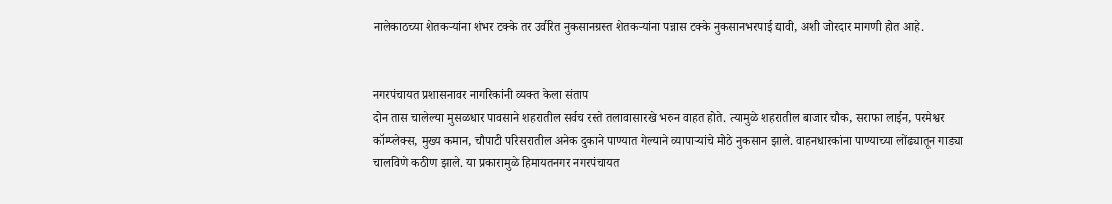नालेकाठच्या शेतकऱ्यांना शंभर टक्के तर उर्वरित नुकसानग्रस्त शेतकऱ्यांना पन्नास टक्के नुकसानभरपाई द्यावी, अशी जोरदार मागणी होत आहे.


नगरपंचायत प्रशासनावर नागरिकांनी व्यक्त केला संताप
दोन तास चालेल्या मुसळधार पावसाने शहरातील सर्वच रस्ते तलावासारखे भरुन वाहत होते. त्यामुळे शहरातील बाजार चौक, सराफा लाईन, परमेश्वर कॉम्प्लेक्स, मुख्य कमान, चौपाटी परिसरातील अनेक दुकाने पाण्यात गेल्याने व्यापाऱ्यांचे मोठे नुकसान झाले. वाहनधारकांना पाण्याच्या लोंढ्यातून गाड्या चालविणे कठीण झाले. या प्रकारामुळे हिमायतनगर नगरपंचायत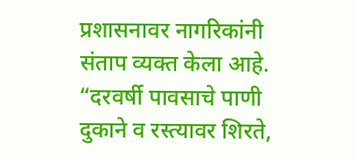प्रशासनावर नागरिकांनी संताप व्यक्त केला आहे. “दरवर्षी पावसाचे पाणी दुकाने व रस्त्यावर शिरते,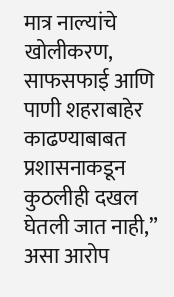मात्र नाल्यांचे खोलीकरण, साफसफाई आणि पाणी शहराबाहेर काढण्याबाबत प्रशासनाकडून कुठलीही दखल घेतली जात नाही,” असा आरोप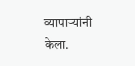व्यापाऱ्यांनी केला.